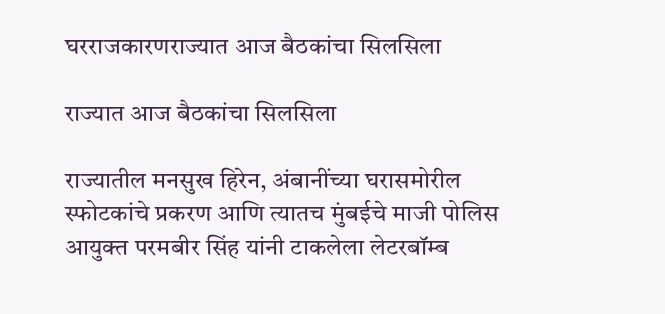घरराजकारणराज्यात आज बैठकांचा सिलसिला

राज्यात आज बैठकांचा सिलसिला

राज्यातील मनसुख हिरेन, अंबानींच्या घरासमोरील स्फोटकांचे प्रकरण आणि त्यातच मुंबईचे माजी पोलिस आयुक्त परमबीर सिंह यांनी टाकलेला लेटरबॉम्ब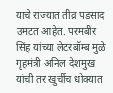याचे राज्यात तीव्र पडसाद उमटत आहेत. परमबीर सिंह यांच्या लेटरबॉम्ब मुळे गृहमंत्री अनिल देशमुख यांची तर खुर्चीच धोक्यात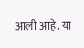आली आहे. या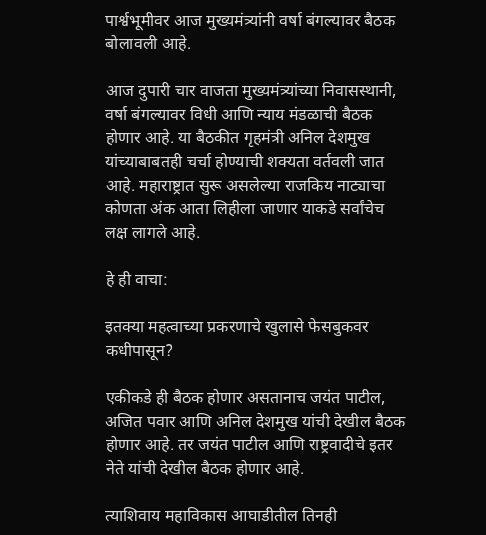पार्श्वभूमीवर आज मुख्यमंत्र्यांनी वर्षा बंगल्यावर बैठक बोलावली आहे.

आज दुपारी चार वाजता मुख्यमंत्र्यांच्या निवासस्थानी, वर्षा बंगल्यावर विधी आणि न्याय मंडळाची बैठक होणार आहे. या बैठकीत गृहमंत्री अनिल देशमुख यांच्याबाबतही चर्चा होण्याची शक्यता वर्तवली जात आहे. महाराष्ट्रात सुरू असलेल्या राजकिय नाट्याचा कोणता अंक आता लिहीला जाणार याकडे सर्वांचेच लक्ष लागले आहे.

हे ही वाचा:

इतक्या महत्वाच्या प्रकरणाचे खुलासे फेसबुकवर कधीपासून?

एकीकडे ही बैठक होणार असतानाच जयंत पाटील, अजित पवार आणि अनिल देशमुख यांची देखील बैठक होणार आहे. तर जयंत पाटील आणि राष्ट्रवादीचे इतर नेते यांची देखील बैठक होणार आहे.

त्याशिवाय महाविकास आघाडीतील तिनही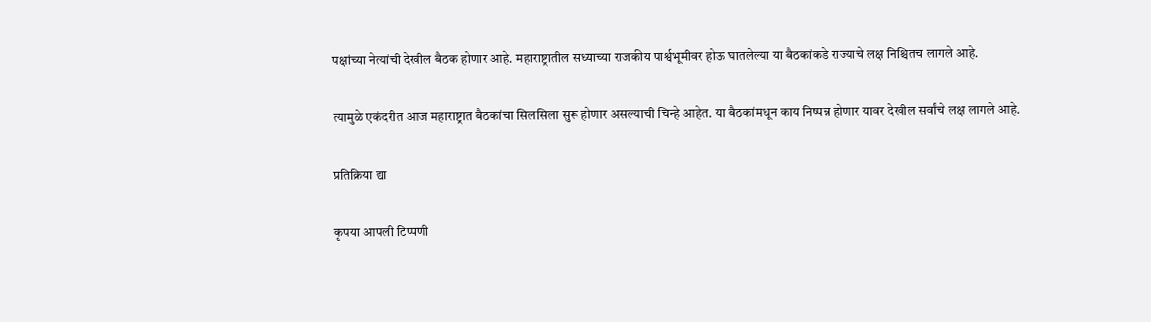पक्षांच्या नेत्यांची देखील बैठक होणार आहे. महाराष्ट्रातील सध्याच्या राजकीय पार्श्वभूमीवर होऊ घातलेल्या या बैठकांकडे राज्याचे लक्ष निश्चितच लागले आहे.

त्यामुळे एकंदरीत आज महाराष्ट्रात बैठकांचा सिलसिला सुरू होणार असल्याची चिन्हे आहेत. या बैठकांमधून काय निष्पन्न होणार यावर देखील सर्वांचे लक्ष लागले आहे.

प्रतिक्रिया द्या

कृपया आपली टिप्पणी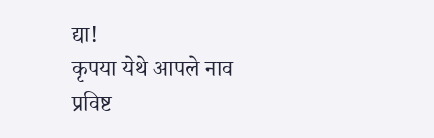द्या!
कृपया येथे आपले नाव प्रविष्ट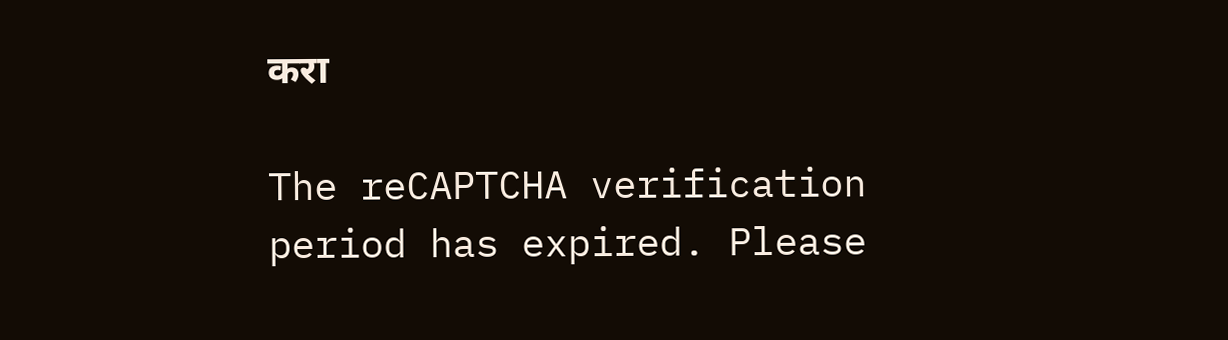करा

The reCAPTCHA verification period has expired. Please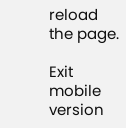reload the page.

Exit mobile version